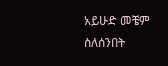አይሁድ መቼም ስለሰንበት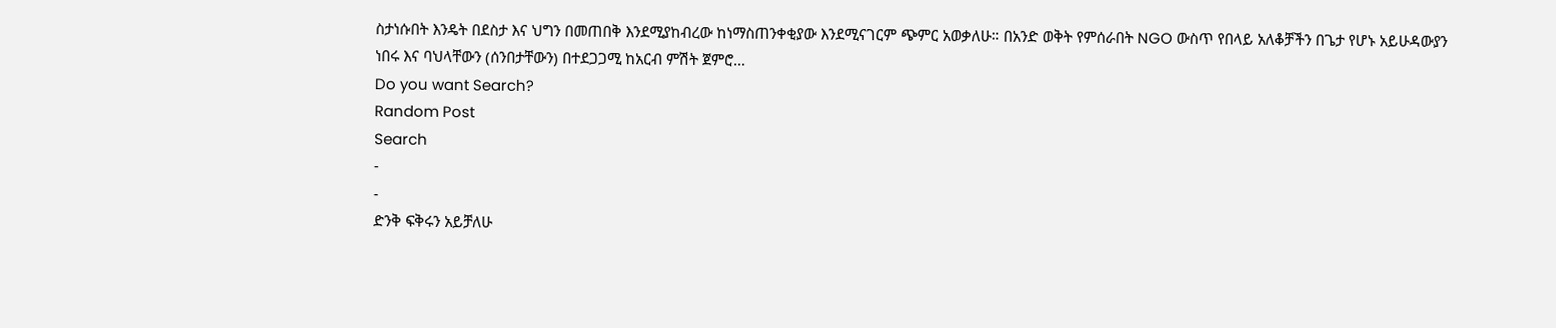ስታነሱበት እንዴት በደስታ እና ህግን በመጠበቅ እንደሚያከብረው ከነማስጠንቀቂያው እንደሚናገርም ጭምር አወቃለሁ። በአንድ ወቅት የምሰራበት NGO ውስጥ የበላይ አለቆቻችን በጌታ የሆኑ አይሁዳውያን ነበሩ እና ባህላቸውን (ሰንበታቸውን) በተደጋጋሚ ከአርብ ምሽት ጀምሮ…
Do you want Search?
Random Post
Search
-
-
ድንቅ ፍቅሩን አይቻለሁ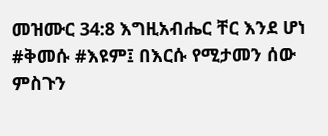መዝሙር 34:8 እግዚአብሔር ቸር እንደ ሆነ #ቅመሱ #እዩም፤ በእርሱ የሚታመን ሰው ምስጉን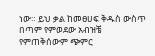ነው። ይህ ቃል ከመፀሀፍ ቅዱስ ውስጥ በጣም የምወደው አብዝቼ የምጠቅሰውም ጭምር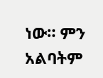ነው። ምን አልባትም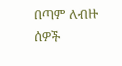በጣም ለብዙ ሰዎች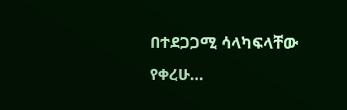በተደጋጋሚ ሳላካፍላቸው የቀረሁ…